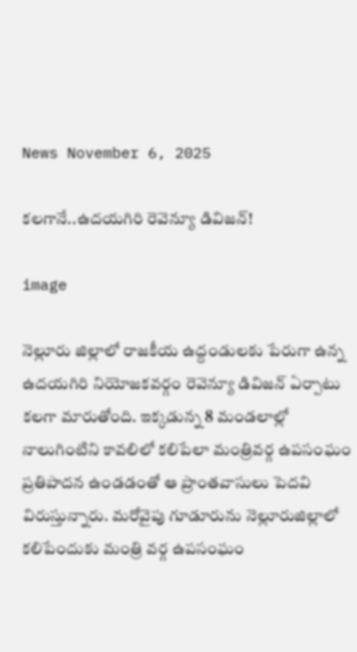News November 6, 2025

కలగానే..ఉదయగిరి రెవెన్యూ డివిజన్!

image

నెల్లూరు జిల్లాలో రాజకీయ ఉద్దండులకు పేరుగా ఉన్న ఉదయగిరి నియోజకవర్గం రెవెన్యూ డివిజన్ ఏర్పాటు కలగా మారుతోంది. ఇక్కడున్న 8 మండలాల్లో నాలుగింటిని కావలిలో కలిపేలా మంత్రివర్గ ఉపసంఘం ప్రతిపాదన ఉండడంతో ఆ ప్రాంతవాసులు పెదవి విరుస్తున్నారు. మరోవైపు గూడూరును నెల్లూరుజిల్లాలో కలిపేందుకు మంత్రి వర్గ ఉపసంఘం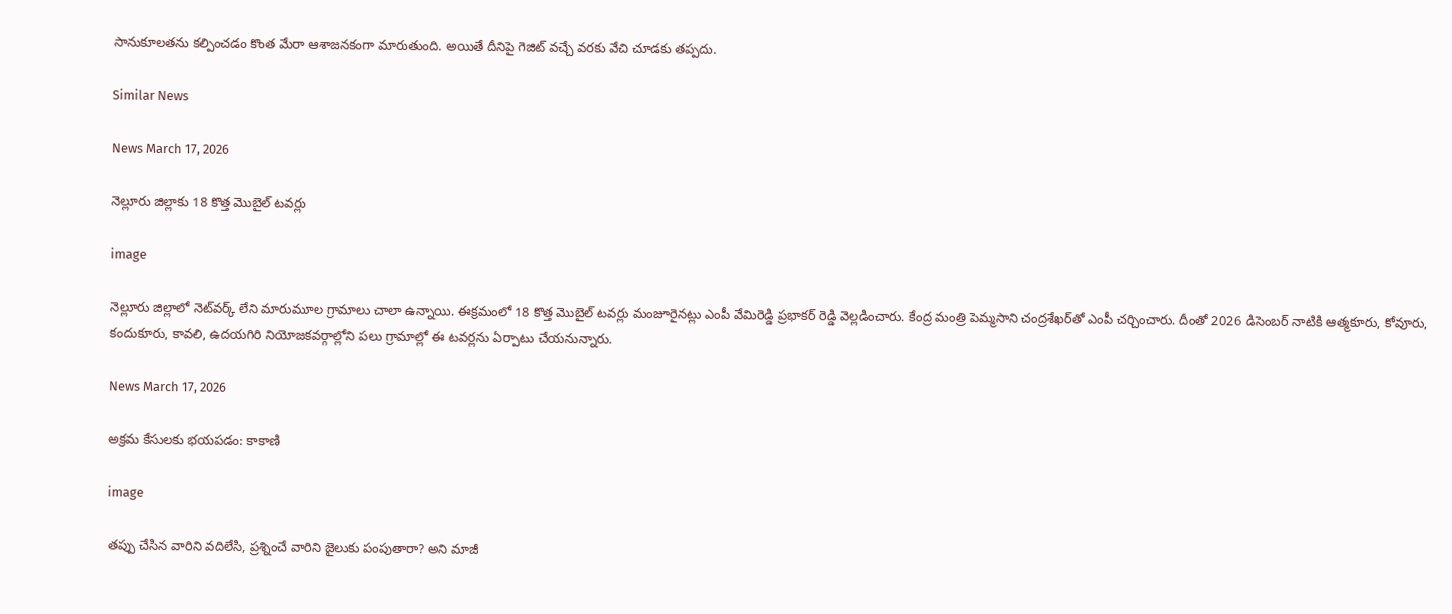సానుకూలతను కల్పించడం కొంత మేరా ఆశాజనకంగా మారుతుంది. అయితే దీనిపై గెజిట్ వచ్చే వరకు వేచి చూడకు తప్పదు.

Similar News

News March 17, 2026

నెల్లూరు జిల్లాకు 18 కొత్త మొబైల్ టవర్లు

image

నెల్లూరు జిల్లాలో నెట్‌వర్క్ లేని మారుమూల గ్రామాలు చాలా ఉన్నాయి. ఈక్రమంలో 18 కొత్త మొబైల్ టవర్లు మంజూరైనట్లు ఎంపీ వేమిరెడ్డి ప్రభాకర్ రెడ్డి వెల్లడించారు. కేంద్ర మంత్రి పెమ్మసాని చంద్రశేఖర్‌తో ఎంపీ చర్చించారు. దీంతో 2026 డిసెంబర్ నాటికి ఆత్మకూరు, కోవూరు, కందుకూరు, కావలి, ఉదయగిరి నియోజకవర్గాల్లోని పలు గ్రామాల్లో ఈ టవర్లను ఏర్పాటు చేయనున్నారు.

News March 17, 2026

అక్రమ కేసులకు భయపడం: కాకాణి

image

తప్పు చేసిన వారిని వదిలేసి, ప్రశ్నించే వారిని జైలుకు పంపుతారా? అని మాజీ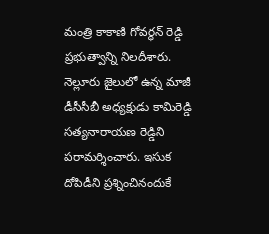మంత్రి కాకాణి గోవర్ధన్ రెడ్డి ప్రభుత్వాన్ని నిలదీశారు. నెల్లూరు జైలులో ఉన్న మాజీ డీసీసీబీ అధ్యక్షుడు కామిరెడ్డి సత్యనారాయణ రెడ్డిని పరామర్శించారు. ఇసుక దోపిడీని ప్రశ్నించినందుకే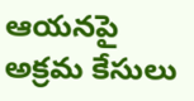ఆయనపై అక్రమ కేసులు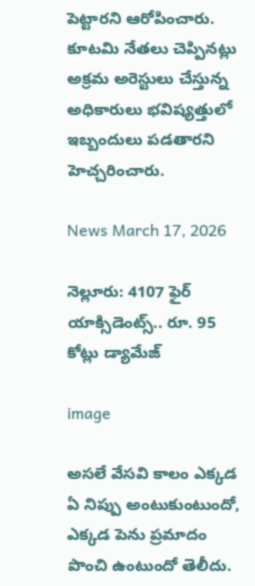పెట్టారని ఆరోపించారు. కూటమి నేతలు చెప్పినట్లు అక్రమ అరెస్టులు చేస్తున్న అధికారులు భవిష్యత్తులో ఇబ్బందులు పడతారని హెచ్చరించారు.

News March 17, 2026

నెల్లూరు: 4107 ఫైర్ యాక్సిడెంట్స్.. రూ. 95 కోట్లు డ్యామేజ్

image

అసలే వేసవి కాలం ఎక్కడ ఏ నిప్పు అంటుకుంటుందో, ఎక్కడ పెను ప్రమాదం పొంచి ఉంటుందో తెలీదు.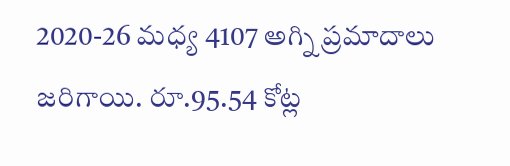2020-26 మధ్య 4107 అగ్ని ప్రమాదాలు జరిగాయి. రూ.95.54 కోట్ల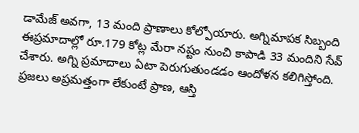డామేజ్ అవగా, 13 మంది ప్రాణాలు కోల్పోయారు. అగ్నిమాపక సిబ్బంది ఈప్రమాదాల్లో రూ.179 కోట్ల మేరా నష్టం నుంచి కాపాడి 33 మందిని సేవ్ చేశారు. అగ్ని ప్రమాదాలు ఏటా పెరుగుతుండడం ఆందోళన కలిగిస్తోంది. ప్రజలు అప్రమత్తంగా లేకుంటే ప్రాణ, ఆస్తి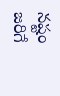నష్టం జరిగే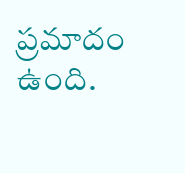ప్రమాదం ఉంది.